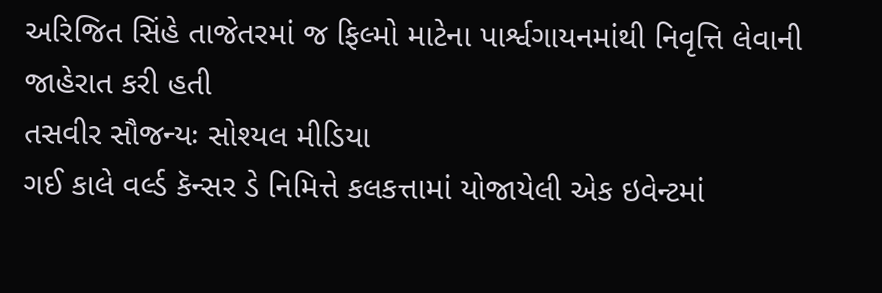અરિજિત સિંહે તાજેતરમાં જ ફિલ્મો માટેના પાર્શ્વગાયનમાંથી નિવૃત્તિ લેવાની જાહેરાત કરી હતી
તસવીર સૌજન્યઃ સોશ્યલ મીડિયા
ગઈ કાલે વર્લ્ડ કૅન્સર ડે નિમિત્તે કલકત્તામાં યોજાયેલી એક ઇવેન્ટમાં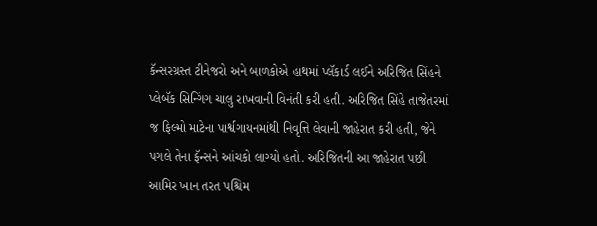કૅન્સરગ્રસ્ત ટીનેજરો અને બાળકોએ હાથમાં પ્લૅકાર્ડ લઈને અરિજિત સિંહને પ્લેબૅક સિન્ગિંગ ચાલુ રાખવાની વિનંતી કરી હતી. અરિજિત સિંહે તાજેતરમાં જ ફિલ્મો માટેના પાર્શ્વગાયનમાંથી નિવૃત્તિ લેવાની જાહેરાત કરી હતી, જેને પગલે તેના ફૅન્સને આંચકો લાગ્યો હતો. અરિજિતની આ જાહેરાત પછી આમિર ખાન તરત પશ્ચિમ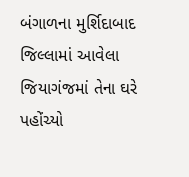બંગાળના મુર્શિદાબાદ જિલ્લામાં આવેલા જિયાગંજમાં તેના ઘરે પહોંચ્યો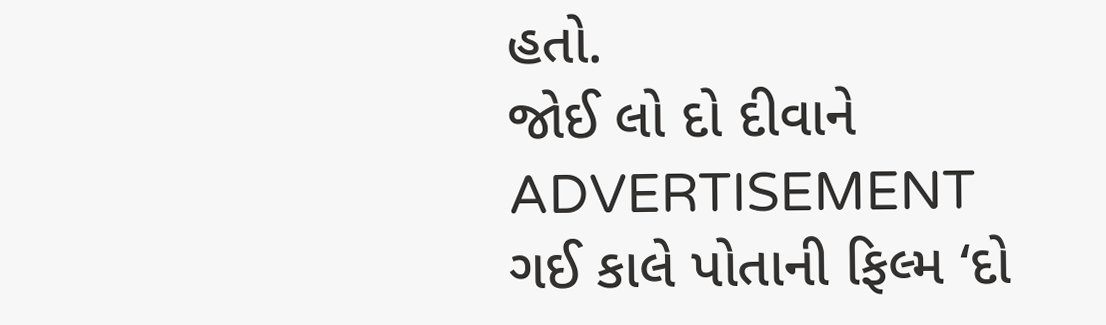હતો.
જોઈ લો દો દીવાને
ADVERTISEMENT
ગઈ કાલે પોતાની ફિલ્મ ‘દો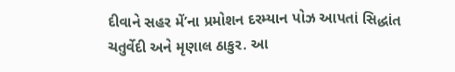દીવાને સહર મેં’ના પ્રમોશન દરમ્યાન પોઝ આપતાં સિદ્ધાંત ચતુર્વેદી અને મૃણાલ ઠાકુર. આ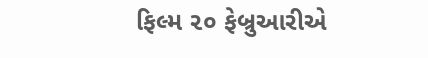ફિલ્મ ૨૦ ફેબ્રુઆરીએ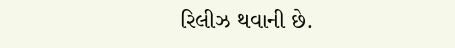રિલીઝ થવાની છે.